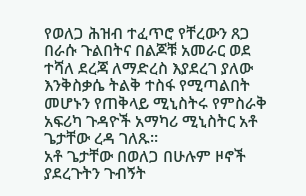የወለጋ ሕዝብ ተፈጥሮ የቸረውን ጸጋ በራሱ ጉልበትና በልጆቹ አመራር ወደ ተሻለ ደረጃ ለማድረስ እያደረገ ያለው እንቅስቃሴ ትልቅ ተስፋ የሚጣልበት መሆኑን የጠቅላይ ሚኒስትሩ የምስራቅ አፍሪካ ጉዳዮች አማካሪ ሚኒስትር አቶ ጌታቸው ረዳ ገለጹ።
አቶ ጌታቸው በወለጋ በሁሉም ዞኖች ያደረጉትን ጉብኝት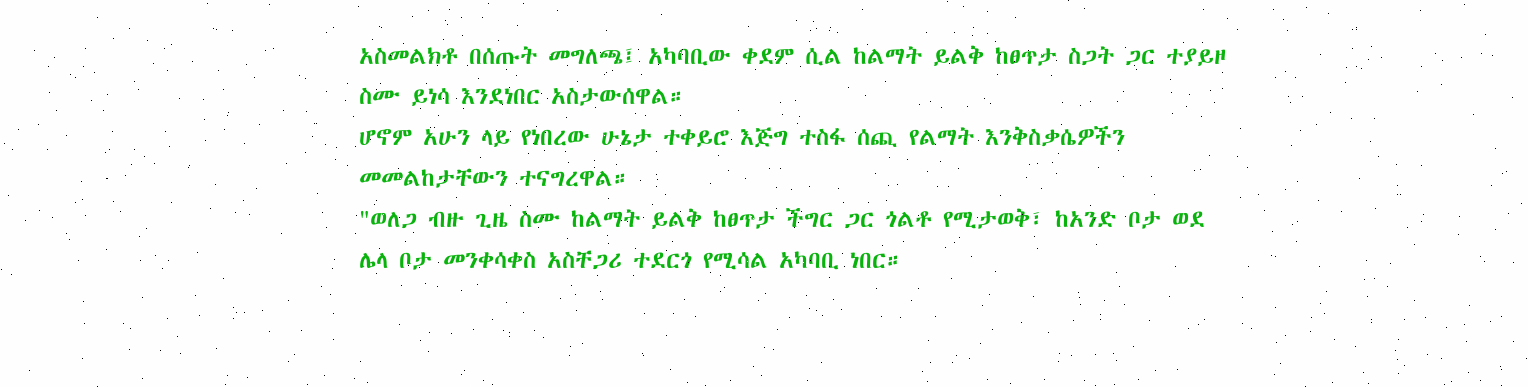አስመልክቶ በሰጡት መግለጫ፤ አካባቢው ቀደም ሲል ከልማት ይልቅ ከፀጥታ ስጋት ጋር ተያይዞ ስሙ ይነሳ እንደነበር አስታውሰዋል።
ሆኖም አሁን ላይ የነበረው ሁኔታ ተቀይሮ እጅግ ተስፋ ሰጪ የልማት እንቅስቃሴዎችን መመልከታቸውን ተናግረዋል።
"ወለጋ ብዙ ጊዜ ስሙ ከልማት ይልቅ ከፀጥታ ችግር ጋር ጎልቶ የሚታወቅ፣ ከአንድ ቦታ ወደ ሌላ ቦታ መንቀሳቀስ አስቸጋሪ ተደርጎ የሚሳል አካባቢ ነበር።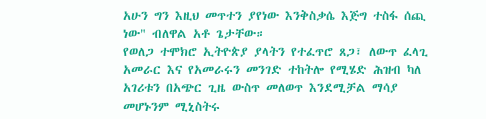አሁን ግን እዚህ መጥተን ያየነው እንቅስቃሴ እጅግ ተስፋ ሰጪ ነው" ብለዋል አቶ ጌታቸው።
የወለጋ ተሞክሮ ኢትዮጵያ ያላትን የተፈጥሮ ጸጋ፣ ለውጥ ፈላጊ አመራር እና የአመራሩን መንገድ ተከትሎ የሚሄድ ሕዝብ ካለ አገሪቱን በአጭር ጊዜ ውስጥ መለወጥ እንደሚቻል ማሳያ መሆኑንም ሚኒስትሩ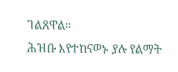ገልጸዋል።
ሕዝቡ እየተከናወኑ ያሉ የልማት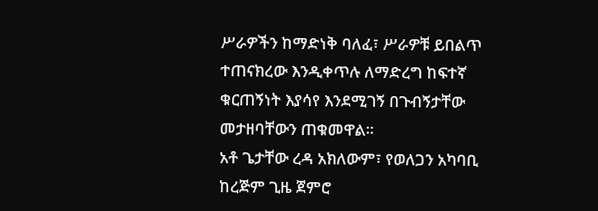ሥራዎችን ከማድነቅ ባለፈ፣ ሥራዎቹ ይበልጥ ተጠናክረው እንዲቀጥሉ ለማድረግ ከፍተኛ ቁርጠኝነት እያሳየ እንደሚገኝ በጉብኝታቸው መታዘባቸውን ጠቁመዋል።
አቶ ጌታቸው ረዳ አክለውም፣ የወለጋን አካባቢ ከረጅም ጊዜ ጀምሮ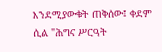እንደሚያውቁት ጠቅሰው፤ ቀደም ሲል "ሕግና ሥርዓት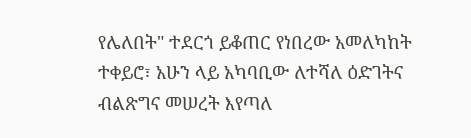የሌለበት" ተደርጎ ይቆጠር የነበረው አመለካከት ተቀይሮ፣ አሁን ላይ አካባቢው ለተሻለ ዕድገትና ብልጽግና መሠረት እየጣለ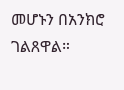መሆኑን በአንክሮ ገልጸዋል።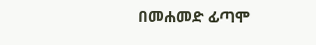በመሐመድ ፊጣሞ